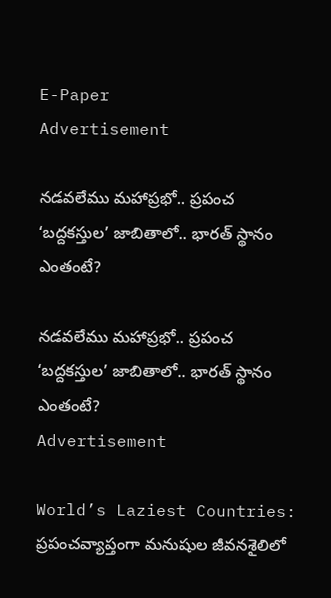E-Paper
Advertisement

నడవలేము మహాప్రభో.. ప్రపంచ ‘బద్దకస్తుల’ జాబితాలో.. భారత్ స్థానం ఎంతంటే?

నడవలేము మహాప్రభో.. ప్రపంచ ‘బద్దకస్తుల’ జాబితాలో.. భారత్ స్థానం ఎంతంటే?
Advertisement

World’s Laziest Countries: ప్రపంచవ్యాప్తంగా మనుషుల జీవనశైలిలో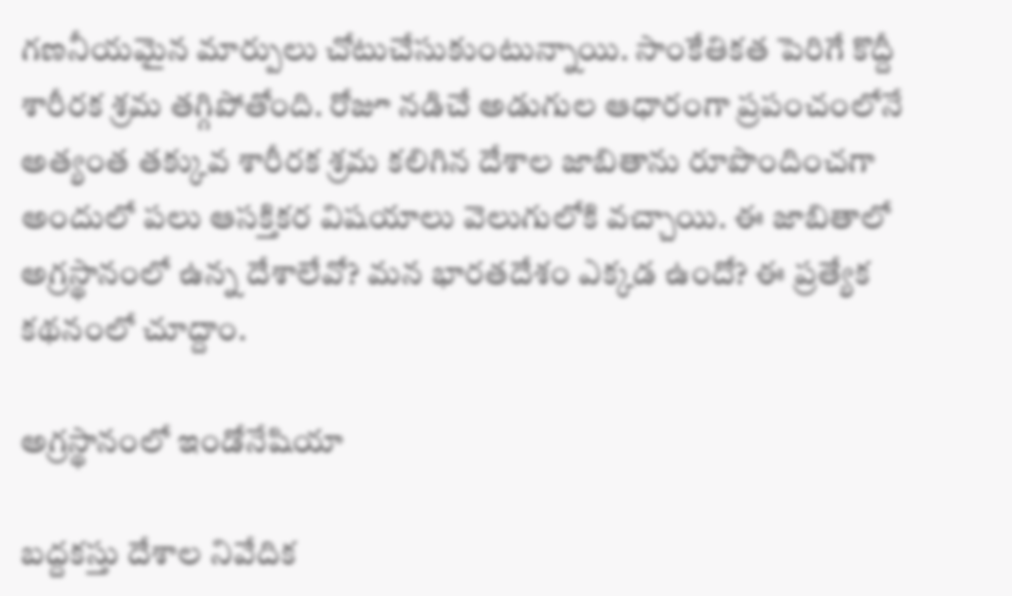గణనీయమైన మార్పులు చోటుచేసుకుంటున్నాయి. సాంకేతికత పెరిగే కొద్దీ శారీరక శ్రమ తగ్గిపోతోంది. రోజూ నడిచే అడుగుల ఆధారంగా ప్రపంచంలోనే అత్యంత తక్కువ శారీరక శ్రమ కలిగిన దేశాల జాబితాను రూపొందించగా అందులో పలు ఆసక్తికర విషయాలు వెలుగులోకి వచ్చాయి. ఈ జాబితాలో అగ్రస్థానంలో ఉన్న దేశాలేవో? మన భారతదేశం ఎక్కడ ఉందో? ఈ ప్రత్యేక కథనంలో చూద్దాం.

అగ్రస్థానంలో ఇండోనేషియా

బద్దకస్తు దేశాల నివేదిక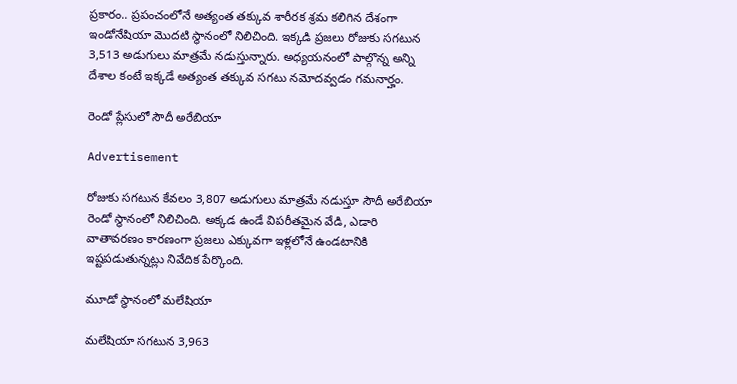ప్రకారం.. ప్రపంచంలోనే అత్యంత తక్కువ శారీరక శ్రమ కలిగిన దేశంగా ఇండోనేషియా మొదటి స్థానంలో నిలిచింది. ఇక్కడి ప్రజలు రోజుకు సగటున 3,513 అడుగులు మాత్రమే నడుస్తున్నారు. అధ్యయనంలో పాల్గొన్న అన్ని దేశాల కంటే ఇక్కడే అత్యంత తక్కువ సగటు నమోదవ్వడం గమనార్హం.

రెండో ప్లేసులో సౌదీ అరేబియా

Advertisement

రోజుకు సగటున కేవలం 3,807 అడుగులు మాత్రమే నడుస్తూ సౌదీ అరేబియా రెండో స్థానంలో నిలిచింది. అక్కడ ఉండే విపరీతమైన వేడి, ఎడారి వాతావరణం కారణంగా ప్రజలు ఎక్కువగా ఇళ్లలోనే ఉండటానికి ఇష్టపడుతున్నట్లు నివేదిక పేర్కొంది.

మూడో స్థానంలో మలేషియా

మలేషియా సగటున 3,963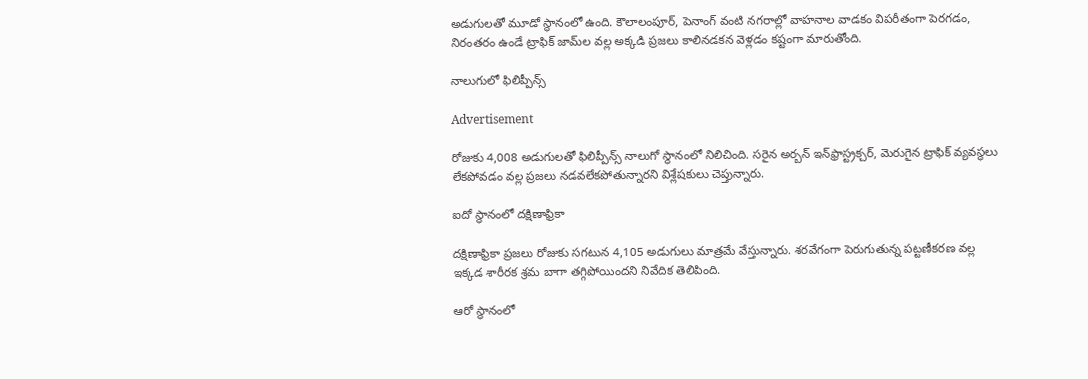అడుగులతో మూడో స్థానంలో ఉంది. కౌలాలంపూర్, పెనాంగ్ వంటి నగరాల్లో వాహనాల వాడకం విపరీతంగా పెరగడం, నిరంతరం ఉండే ట్రాఫిక్ జామ్‌ల వల్ల అక్కడి ప్రజలు కాలినడకన వెళ్లడం కష్టంగా మారుతోంది.

నాలుగులో ఫిలిప్పీన్స్

Advertisement

రోజుకు 4,008 అడుగులతో ఫిలిప్పీన్స్ నాలుగో స్థానంలో నిలిచింది. సరైన అర్బన్ ఇన్‌ఫ్రాస్ట్రక్చర్, మెరుగైన ట్రాఫిక్ వ్యవస్థలు లేకపోవడం వల్ల ప్రజలు నడవలేకపోతున్నారని విశ్లేషకులు చెప్తున్నారు.

ఐదో స్థానంలో దక్షిణాఫ్రికా

దక్షిణాఫ్రికా ప్రజలు రోజుకు సగటున 4,105 అడుగులు మాత్రమే వేస్తున్నారు. శరవేగంగా పెరుగుతున్న పట్టణీకరణ వల్ల ఇక్కడ శారీరక శ్రమ బాగా తగ్గిపోయిందని నివేదిక తెలిపింది.

ఆరో స్థానంలో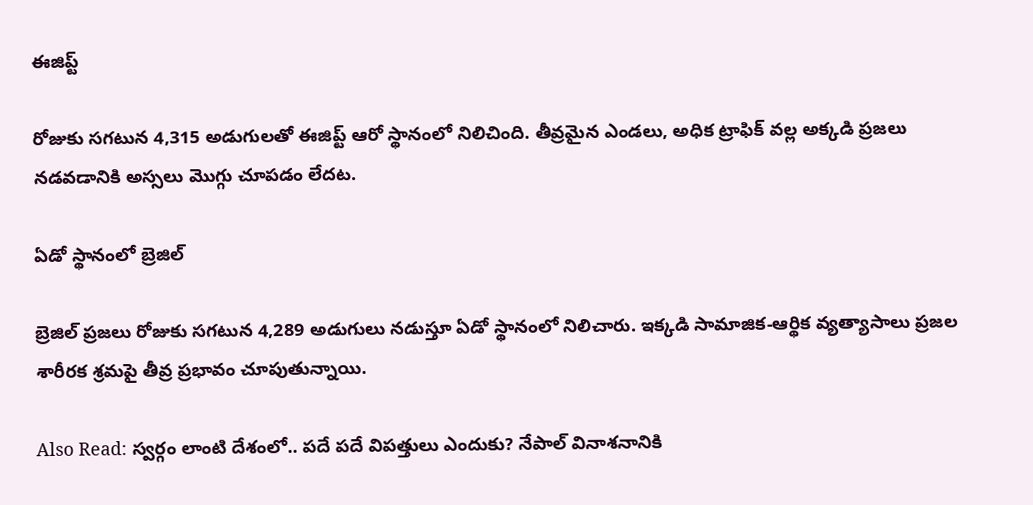ఈజిప్ట్

రోజుకు సగటున 4,315 అడుగులతో ఈజిప్ట్ ఆరో స్థానంలో నిలిచింది. తీవ్రమైన ఎండలు, అధిక ట్రాఫిక్ వల్ల అక్కడి ప్రజలు నడవడానికి అస్సలు మొగ్గు చూపడం లేదట.

ఏడో స్థానంలో బ్రెజిల్

బ్రెజిల్ ప్రజలు రోజుకు సగటున 4,289 అడుగులు నడుస్తూ ఏడో స్థానంలో నిలిచారు. ఇక్కడి సామాజిక-ఆర్థిక వ్యత్యాసాలు ప్రజల శారీరక శ్రమపై తీవ్ర ప్రభావం చూపుతున్నాయి.

Also Read: స్వర్గం లాంటి దేశంలో.. పదే పదే విపత్తులు ఎందుకు? నేపాల్‌ వినాశనానికి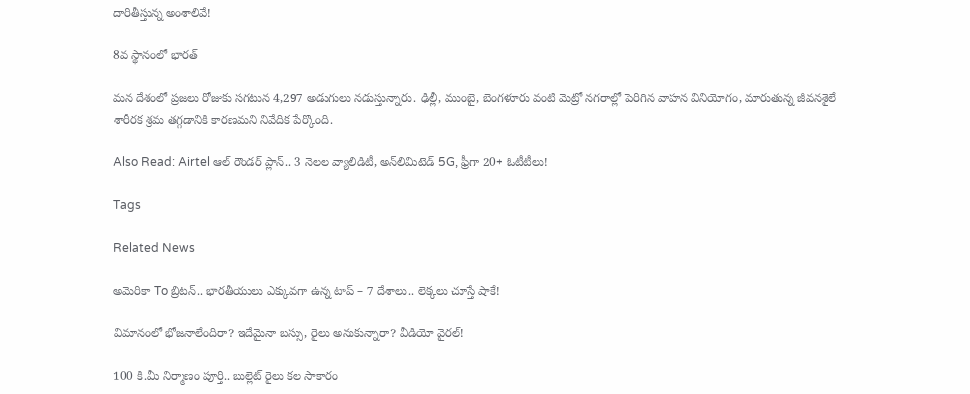దారితీస్తున్న అంశాలివే!

8వ స్థానంలో భారత్

మన దేశంలో ప్రజలు రోజుకు సగటున 4,297 అడుగులు నడుస్తున్నారు. ఢిల్లీ, ముంబై, బెంగళూరు వంటి మెట్రో నగరాల్లో పెరిగిన వాహన వినియోగం, మారుతున్న జీవనశైలే శారీరక శ్రమ తగ్గడానికి కారణమని నివేదిక పేర్కొంది.

Also Read: Airtel ఆల్‌ రౌండర్ ప్లాన్.. 3 నెలల వ్యాలిడిటీ, అన్‌లిమిటెడ్ 5G, ఫ్రీగా 20+ ఓటీటీలు!

Tags

Related News

అమెరికా To బ్రిటన్.. భారతీయులు ఎక్కువగా ఉన్న టాప్ – 7 దేశాలు.. లెక్కలు చూస్తే షాకే!

విమానంలో భోజనాలేందిరా? ఇదేమైనా బస్సు, రైలు అనుకున్నారా? వీడియో వైరల్!

100 కి.మీ నిర్మాణం పూర్తి.. బుల్లెట్ రైలు కల సాకారం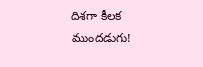దిశగా కీలక ముందడుగు!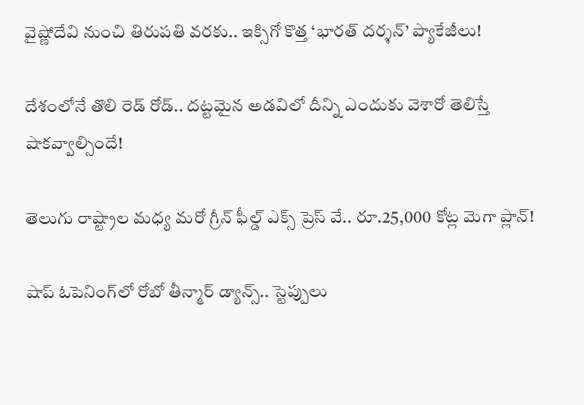వైష్ణోదేవి నుంచి తిరుపతి వరకు.. ఇక్సిగో కొత్త ‘భారత్ దర్శన్’ ప్యాకేజీలు!

దేశంలోనే తొలి రెడ్ రోడ్.. దట్టమైన అడవిలో దీన్ని ఎందుకు వెశారో తెలిస్తే షాకవ్వాల్సిందే!

తెలుగు రాష్ట్రాల మధ్య మరో గ్రీన్ ఫీల్డ్ ఎక్స్ ప్రెస్ వే.. రూ.25,000 కోట్ల మెగా ప్లాన్!

షాప్ ఓపెనింగ్‌లో రోబో తీన్మార్ డ్యాన్స్.. స్టెప్పులు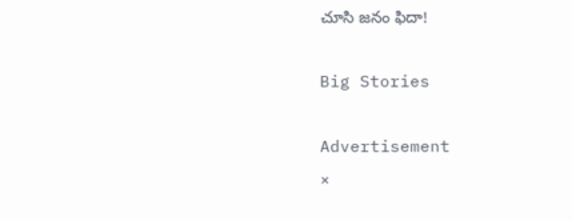చూసి జనం ఫిదా!

Big Stories

Advertisement
×